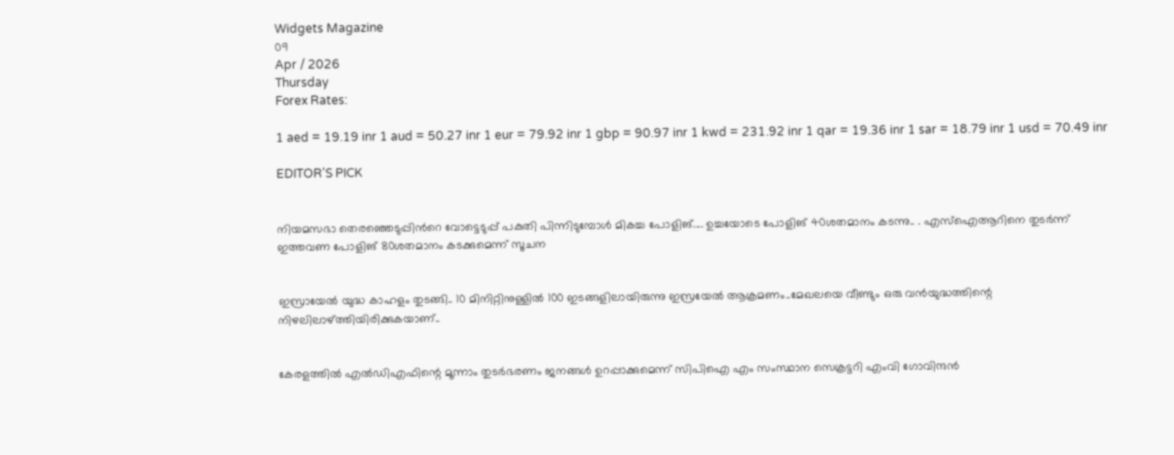Widgets Magazine
09
Apr / 2026
Thursday
Forex Rates:

1 aed = 19.19 inr 1 aud = 50.27 inr 1 eur = 79.92 inr 1 gbp = 90.97 inr 1 kwd = 231.92 inr 1 qar = 19.36 inr 1 sar = 18.79 inr 1 usd = 70.49 inr

EDITOR'S PICK


നിയമസഭാ തെരഞ്ഞെടുപ്പിന്‍റെ വോട്ടെടുപ്പ് പകുതി പിന്നിടുമ്പോള്‍ മികച്ച പോളിങ്.... ഉച്ചയോടെ പോളിങ് 40ശതമാനം കടന്നു.. . എസ്ഐആറിനെ തുടര്‍ന്ന് ഇത്തവണ പോളിങ് 80ശതമാനം കടക്കുമെന്ന് സൂചന


ഇസ്രായേൽ യുദ്ധ കാഹളം തുടങ്ങി.. 10 മിനിറ്റിനുള്ളില്‍ 100 ഇടങ്ങളിലായിരുന്നു ഇസ്രയേല്‍ ആക്രമണം..മേഖലയെ വീണ്ടും ഒരു വന്‍യുദ്ധത്തിന്റെ നിഴലിലാഴ്ത്തിയിരിക്കുകയാണ്..


കേരളത്തിൽ എൽഡിഎഫിന്റെ മൂന്നാം തുടർഭരണം ജനങ്ങൾ ഉറപ്പാക്കുമെന്ന് സിപിഐ എം സംസ്ഥാന സെക്രട്ടറി എംവി ഗോവിന്ദൻ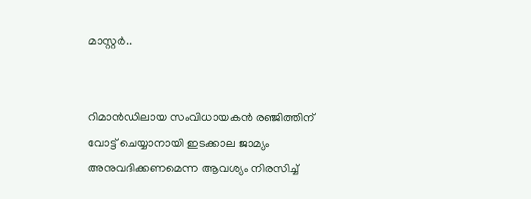മാസ്റ്റർ..


റിമാൻഡിലായ സംവിധായകൻ രഞ്ജിത്തിന് വോട്ട് ചെയ്യാനായി ഇടക്കാല ജാമ്യം അനുവദിക്കണമെന്ന ആവശ്യം നിരസിച്ച്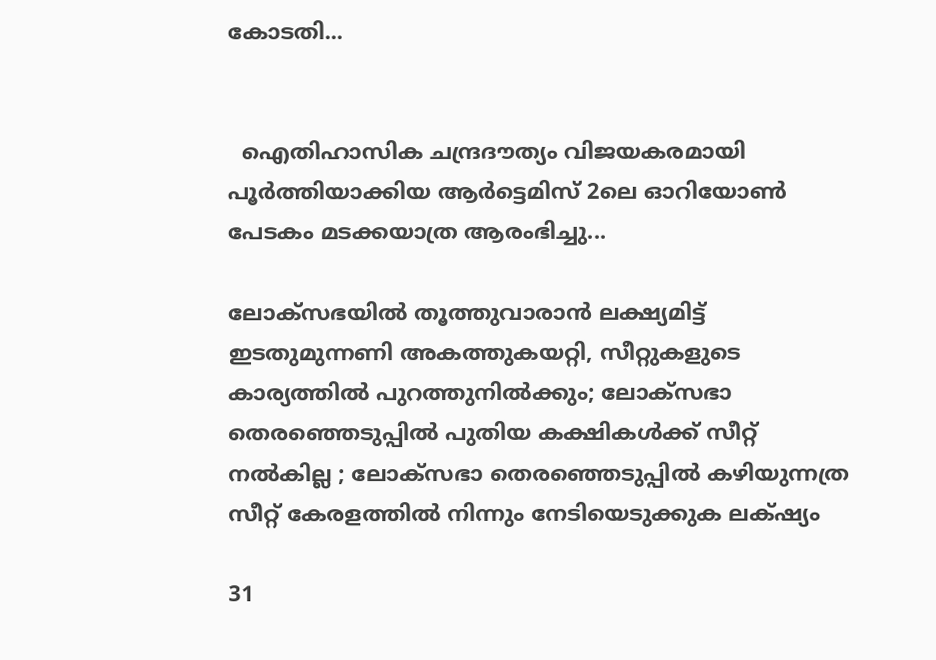കോടതി...


  ഐതിഹാസിക ചന്ദ്രദൗത്യം വിജയകരമായി പൂർത്തിയാക്കിയ ആർട്ടെമിസ് 2ലെ ഓറിയോൺ പേടകം മടക്കയാത്ര ആരംഭിച്ചു...

ലോക്‌സഭയില്‍ തൂത്തുവാരാന്‍ ലക്ഷ്യമിട്ട് ഇടതുമുന്നണി അകത്തുകയറ്റി, സീറ്റുകളുടെ കാര്യത്തില്‍ പുറത്തുനില്‍ക്കും; ലോക്‌സഭാ തെരഞ്ഞെടുപ്പില്‍ പുതിയ കക്ഷികൾക്ക് സീറ്റ് നല്‍കില്ല ; ലോക്‌സഭാ തെരഞ്ഞെടുപ്പില്‍ കഴിയുന്നത്ര സീറ്റ് കേരളത്തില്‍ നിന്നും നേടിയെടുക്കുക ലക്‌ഷ്യം

31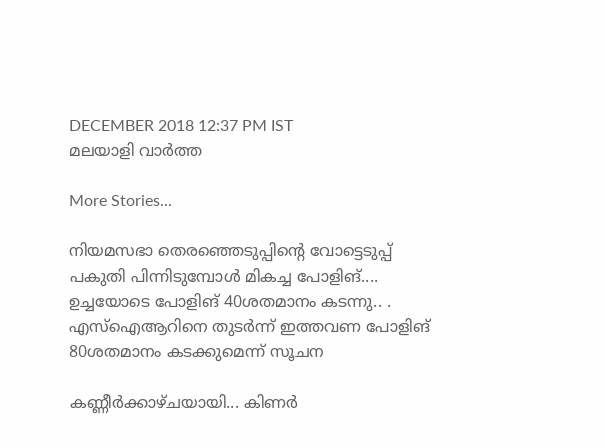DECEMBER 2018 12:37 PM IST
മലയാളി വാര്‍ത്ത

More Stories...

നിയമസഭാ തെരഞ്ഞെടുപ്പിന്‍റെ വോട്ടെടുപ്പ് പകുതി പിന്നിടുമ്പോള്‍ മികച്ച പോളിങ്.... ഉച്ചയോടെ പോളിങ് 40ശതമാനം കടന്നു.. . എസ്ഐആറിനെ തുടര്‍ന്ന് ഇത്തവണ പോളിങ് 80ശതമാനം കടക്കുമെന്ന് സൂചന

കണ്ണീർക്കാഴ്ചയായി... കിണർ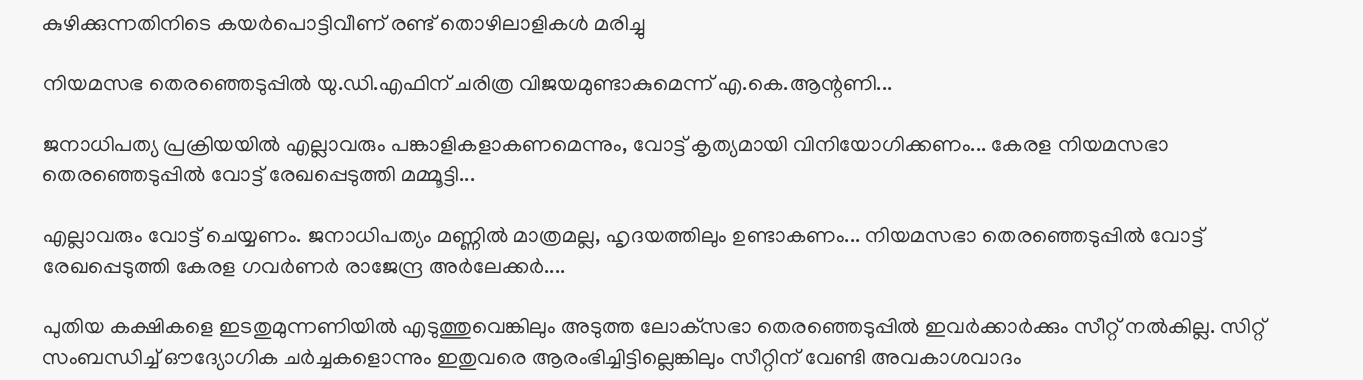കുഴിക്കുന്നതിനിടെ കയർപൊട്ടിവീണ് രണ്ട് തൊഴിലാളികൾ മരിച്ചു

നിയമസഭ തെരഞ്ഞെടുപ്പിൽ യു.ഡി.എഫിന് ചരിത്ര വിജയമുണ്ടാകുമെന്ന് എ.കെ.ആന്റണി...

ജനാധിപത്യ പ്രക്രിയയിൽ എല്ലാവരും പങ്കാളികളാകണമെന്നും, വോട്ട് കൃത്യമായി വിനിയോഗിക്കണം... കേരള നിയമസഭാ തെരഞ്ഞെടുപ്പിൽ വോട്ട് രേഖപ്പെടുത്തി മമ്മൂട്ടി...

എല്ലാവരും വോട്ട് ചെയ്യണം. ജനാധിപത്യം മണ്ണിൽ മാത്രമല്ല, ഹൃദയത്തിലും ഉണ്ടാകണം... നിയമസഭാ തെരഞ്ഞെടുപ്പിൽ വോട്ട് രേഖപ്പെടുത്തി കേരള ഗവർണർ രാജേന്ദ്ര അർലേക്കർ....

പുതിയ കക്ഷികളെ ഇടതുമുന്നണിയില്‍ എടുത്തുവെങ്കിലും അടുത്ത ലോക്‌സഭാ തെരഞ്ഞെടുപ്പില്‍ ഇവര്‍ക്കാര്‍ക്കും സീറ്റ് നല്‍കില്ല. സിറ്റ് സംബന്ധിച്ച് ഔദ്യോഗിക ചര്‍ച്ചകളൊന്നും ഇതുവരെ ആരംഭിച്ചിട്ടില്ലെങ്കിലും സീറ്റിന് വേണ്ടി അവകാശവാദം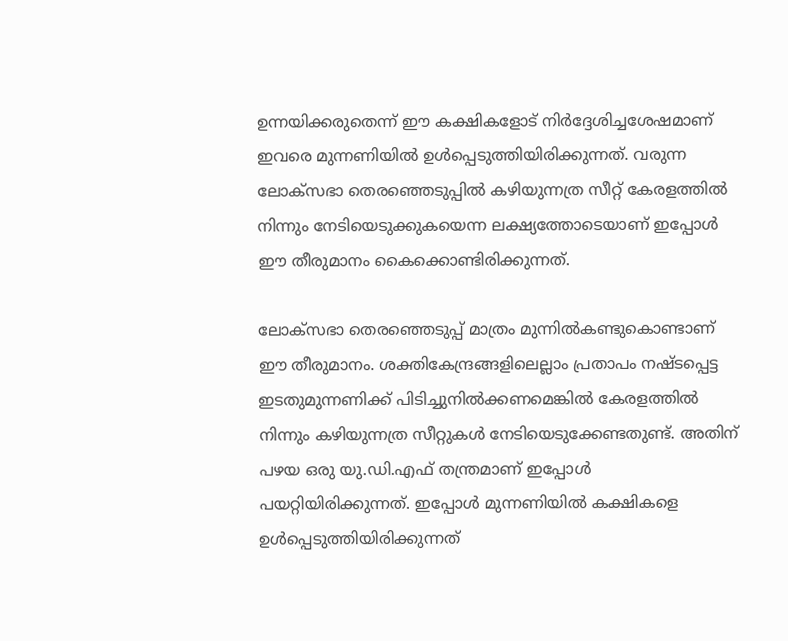ഉന്നയിക്കരുതെന്ന് ഈ കക്ഷികളോട് നിര്‍ദ്ദേശിച്ചശേഷമാണ് ഇവരെ മുന്നണിയില്‍ ഉള്‍പ്പെടുത്തിയിരിക്കുന്നത്. വരുന്ന ലോക്‌സഭാ തെരഞ്ഞെടുപ്പില്‍ കഴിയുന്നത്ര സീറ്റ് കേരളത്തില്‍ നിന്നും നേടിയെടുക്കുകയെന്ന ലക്ഷ്യത്തോടെയാണ് ഇപ്പോള്‍ ഈ തീരുമാനം കൈക്കൊണ്ടിരിക്കുന്നത്.

ലോക്‌സഭാ തെരഞ്ഞെടുപ്പ് മാത്രം മുന്നില്‍കണ്ടുകൊണ്ടാണ് ഈ തീരുമാനം. ശക്തികേന്ദ്രങ്ങളിലെല്ലാം പ്രതാപം നഷ്ടപ്പെട്ട ഇടതുമുന്നണിക്ക് പിടിച്ചുനില്‍ക്കണമെങ്കില്‍ കേരളത്തില്‍ നിന്നും കഴിയുന്നത്ര സീറ്റുകള്‍ നേടിയെടുക്കേണ്ടതുണ്ട്. അതിന് പഴയ ഒരു യു.ഡി.എഫ് തന്ത്രമാണ് ഇപ്പോള്‍ പയറ്റിയിരിക്കുന്നത്. ഇപ്പോള്‍ മുന്നണിയില്‍ കക്ഷികളെ ഉള്‍പ്പെടുത്തിയിരിക്കുന്നത്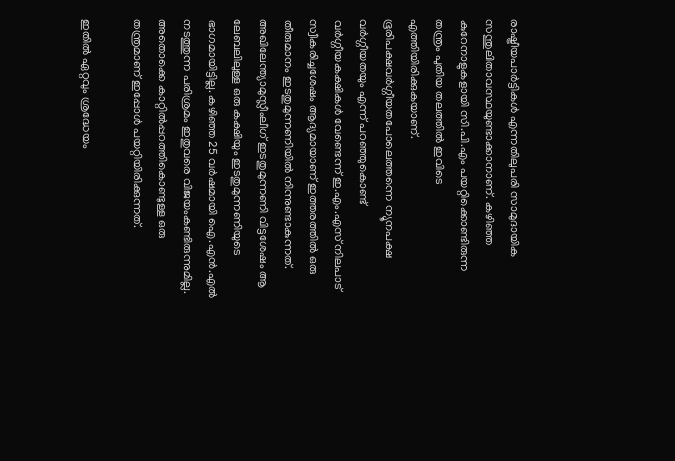രാഷ്ട്രീയപാര്‍ട്ടികള്‍ എന്നതിലുപരി സാമുദായിക സന്തുലിതാവസ്ഥയുണ്ടാക്കാനാണ്. കഴിഞ്ഞ കുറേനാളുകളായി സി.പി.എം പയറ്റിക്കൊണ്ടിരുന്ന തന്ത്രം പുതിയ തലത്തില്‍ ഇവിടെ എത്തിയിരിക്കുകയാണ്. ഭൂരിപക്ഷവര്‍ഗ്ഗീയതപോലെത്തന്നെ ന്യൂനപക്ഷ വര്‍ഗ്ഗീയതയും എന്ന് പറഞ്ഞുകൊണ്ട് വര്‍ഗ്ഗീയകക്ഷികള്‍ വേണ്ടെന്ന് ഇ.എം.എസ് നിലപാട് സ്വീകരിച്ചശേഷം ആദ്യമായാണ് ഇത്തരത്തില്‍ ഒരു തീരുമാനം ഇടതുമുന്നണിയിൽ നിന്നുണ്ടാകുന്നത്. അഖിലേന്ത്യാമുസ്ലീംലീഗ് ഇടതുമുന്നണി വിട്ടശേഷം ആ ലേബലിലുള്ള ഒരു കക്ഷിയും ഇടതുമുന്നണിയുടെ ഭാഗമായിട്ടില്ല. കഴിഞ്ഞ 25 വര്‍ഷമായി ഐ.എന്‍.എല്‍ നടത്തുന്ന പരിശ്രമം ഇതുവരെ വിജയംകണ്ടിരുന്നുമില്ല. അതൊക്കെ കാറ്റില്‍പ്പറത്തികൊണ്ടുള്ള ഒരു തന്ത്രമാണ് ഇപ്പോള്‍ പയറ്റിയിരിക്കുന്നത്.

ഇതില്‍ ഏറ്റവും ശ്രദ്ധേയം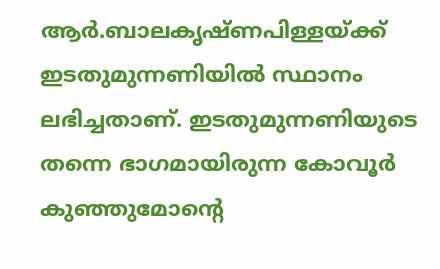ആര്‍.ബാലകൃഷ്ണപിള്ളയ്ക്ക് ഇടതുമുന്നണിയില്‍ സ്ഥാനം ലഭിച്ചതാണ്. ഇടതുമുന്നണിയുടെ തന്നെ ഭാഗമായിരുന്ന കോവൂര്‍ കുഞ്ഞുമോന്റെ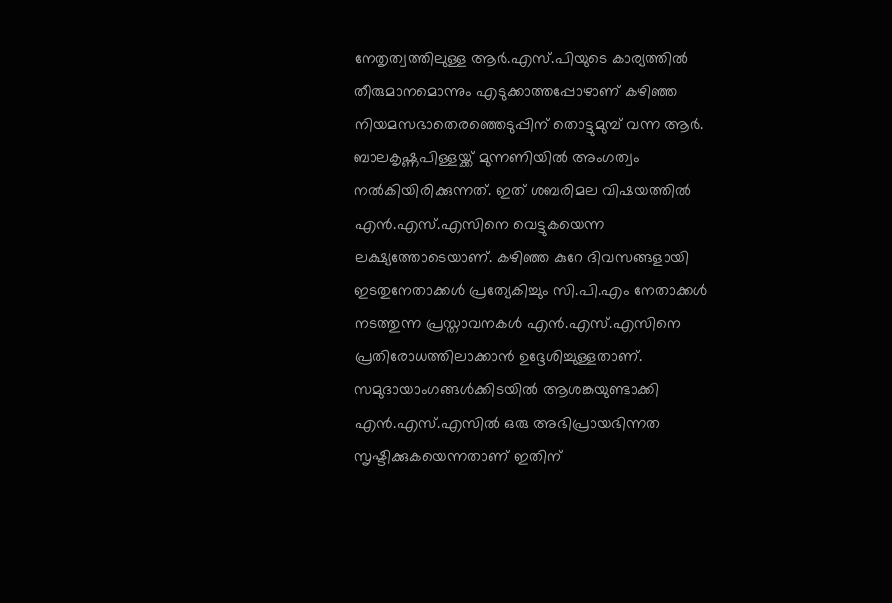നേതൃത്വത്തിലുള്ള ആര്‍.എസ്.പിയുടെ കാര്യത്തില്‍ തീരുമാനമൊന്നും എടുക്കാത്തപ്പോഴാണ് കഴിഞ്ഞ നിയമസഭാതെരഞ്ഞെടുപ്പിന് തൊട്ടുമുമ്പ് വന്ന ആര്‍. ബാലകൃഷ്ണപിള്ളയ്ക്ക് മുന്നണിയില്‍ അംഗത്വം നല്‍കിയിരിക്കുന്നത്. ഇത് ശബരിമല വിഷയത്തില്‍ എന്‍.എസ്.എസിനെ വെട്ടുകയെന്ന ലക്ഷ്യത്തോടെയാണ്. കഴിഞ്ഞ കുറേ ദിവസങ്ങളായി ഇടതുനേതാക്കള്‍ പ്രത്യേകിച്ചും സി.പി.എം നേതാക്കള്‍ നടത്തുന്ന പ്രസ്താവനകള്‍ എന്‍.എസ്.എസിനെ പ്രതിരോധത്തിലാക്കാന്‍ ഉദ്ദേശിച്ചുള്ളതാണ്. സമുദായാംഗങ്ങള്‍ക്കിടയില്‍ ആശങ്കയുണ്ടാക്കി എന്‍.എസ്.എസില്‍ ഒരു അഭിപ്രായഭിന്നത സൃഷ്ടിക്കുകയെന്നതാണ് ഇതിന്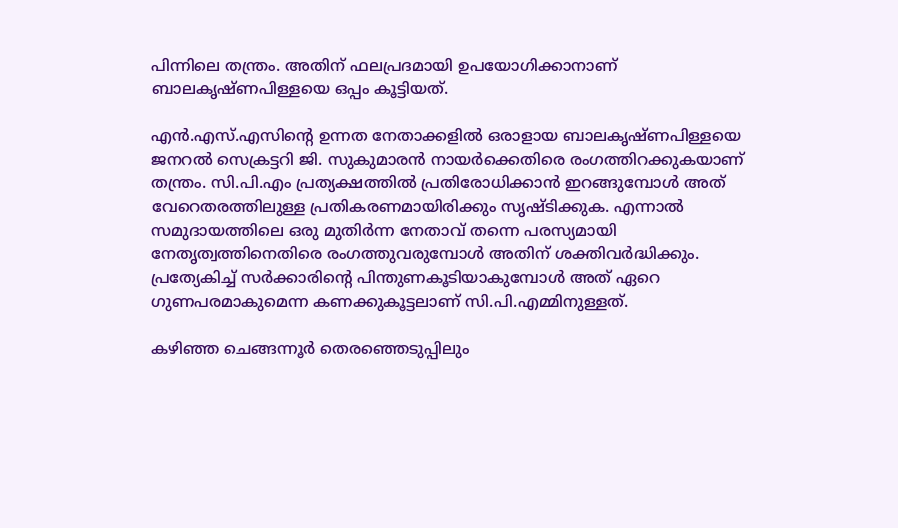പിന്നിലെ തന്ത്രം. അതിന് ഫലപ്രദമായി ഉപയോഗിക്കാനാണ് ബാലകൃഷ്ണപിള്ളയെ ഒപ്പം കൂട്ടിയത്.

എന്‍.എസ്.എസിന്റെ ഉന്നത നേതാക്കളില്‍ ഒരാളായ ബാലകൃഷ്ണപിള്ളയെ ജനറല്‍ സെക്രട്ടറി ജി. സുകുമാരന്‍ നായര്‍ക്കെതിരെ രംഗത്തിറക്കുകയാണ് തന്ത്രം. സി.പി.എം പ്രത്യക്ഷത്തില്‍ പ്രതിരോധിക്കാന്‍ ഇറങ്ങുമ്പോള്‍ അത് വേറെതരത്തിലുള്ള പ്രതികരണമായിരിക്കും സൃഷ്ടിക്കുക. എന്നാല്‍ സമുദായത്തിലെ ഒരു മുതിര്‍ന്ന നേതാവ് തന്നെ പരസ്യമായി നേതൃത്വത്തിനെതിരെ രംഗത്തുവരുമ്പോള്‍ അതിന് ശക്തിവര്‍ദ്ധിക്കും. പ്രത്യേകിച്ച് സര്‍ക്കാരിന്റെ പിന്തുണകൂടിയാകുമ്പോള്‍ അത് ഏറെ ഗുണപരമാകുമെന്ന കണക്കുകൂട്ടലാണ് സി.പി.എമ്മിനുള്ളത്.

കഴിഞ്ഞ ചെങ്ങന്നൂര്‍ തെരഞ്ഞെടുപ്പിലും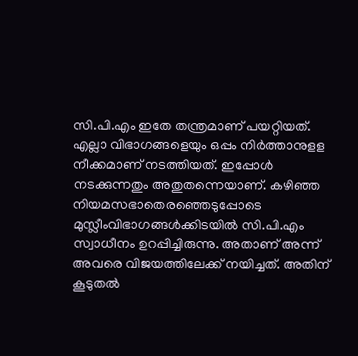സി.പി.എം ഇതേ തന്ത്രമാണ് പയറ്റിയത്. എല്ലാ വിഭാഗങ്ങളെയും ഒപ്പം നിര്‍ത്താനുളള നീക്കമാണ് നടത്തിയത്. ഇപ്പോള്‍ നടക്കുന്നതും അതുതന്നെയാണ്. കഴിഞ്ഞ നിയമസഭാതെരഞ്ഞെടുപ്പോടെ മുസ്ലീംവിഭാഗങ്ങള്‍ക്കിടയില്‍ സി.പി.എം സ്വാധീനം ഉറപ്പിച്ചിരുന്നു. അതാണ് അന്ന് അവരെ വിജയത്തിലേക്ക് നയിച്ചത്. അതിന് കൂടുതല്‍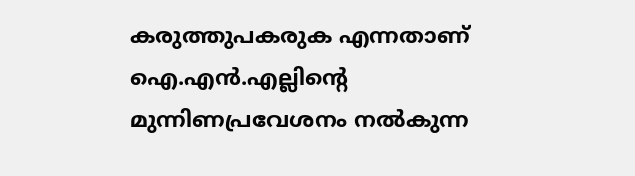കരുത്തുപകരുക എന്നതാണ് ഐ.എന്‍.എല്ലിന്റെ മുന്നിണപ്രവേശനം നല്‍കുന്ന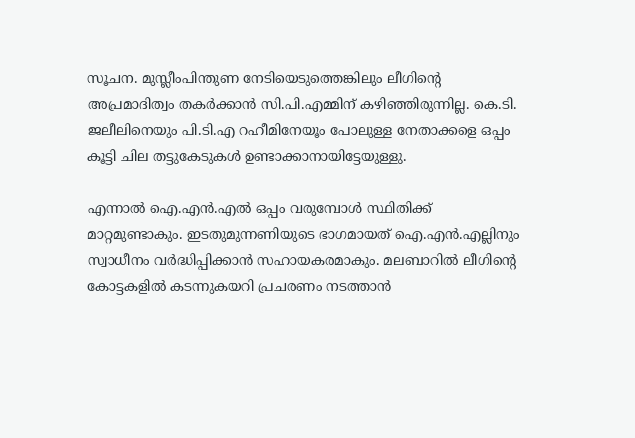സൂചന. മുസ്ലീംപിന്തുണ നേടിയെടുത്തെങ്കിലും ലീഗിന്റെ അപ്രമാദിത്വം തകര്‍ക്കാന്‍ സി.പി.എമ്മിന് കഴിഞ്ഞിരുന്നില്ല. കെ.ടി. ജലീലിനെയും പി.ടി.എ റഹീമിനേയൂം പോലുള്ള നേതാക്കളെ ഒപ്പം കൂട്ടി ചില തട്ടുകേടുകള്‍ ഉണ്ടാക്കാനായിട്ടേയുള്ളു.

എന്നാല്‍ ഐ.എന്‍.എല്‍ ഒപ്പം വരുമ്പോള്‍ സ്ഥിതിക്ക് മാറ്റമുണ്ടാകും. ഇടതുമുന്നണിയുടെ ഭാഗമായത് ഐ.എന്‍.എല്ലിനും സ്വാധീനം വര്‍ദ്ധിപ്പിക്കാന്‍ സഹായകരമാകും. മലബാറില്‍ ലീഗിന്റെ കോട്ടകളില്‍ കടന്നുകയറി പ്രചരണം നടത്താന്‍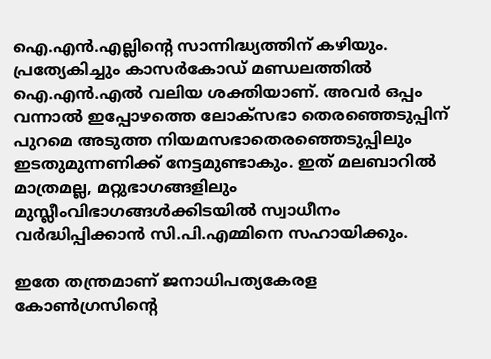ഐ.എന്‍.എല്ലിന്റെ സാന്നിദ്ധ്യത്തിന് കഴിയും. പ്രത്യേകിച്ചും കാസര്‍കോഡ് മണ്ഡലത്തില്‍ ഐ.എന്‍.എല്‍ വലിയ ശക്തിയാണ്. അവര്‍ ഒപ്പം വന്നാല്‍ ഇപ്പോഴത്തെ ലോക്‌സഭാ തെരഞ്ഞെടുപ്പിന് പുറമെ അടുത്ത നിയമസഭാതെരഞ്ഞെടുപ്പിലും ഇടതുമുന്നണിക്ക് നേട്ടമുണ്ടാകും. ഇത് മലബാറില്‍ മാത്രമല്ല, മറ്റുഭാഗങ്ങളിലും മുസ്ലീംവിഭാഗങ്ങള്‍ക്കിടയില്‍ സ്വാധീനം വര്‍ദ്ധിപ്പിക്കാന്‍ സി.പി.എമ്മിനെ സഹായിക്കും.

ഇതേ തന്ത്രമാണ് ജനാധിപത്യകേരള കോണ്‍ഗ്രസിന്റെ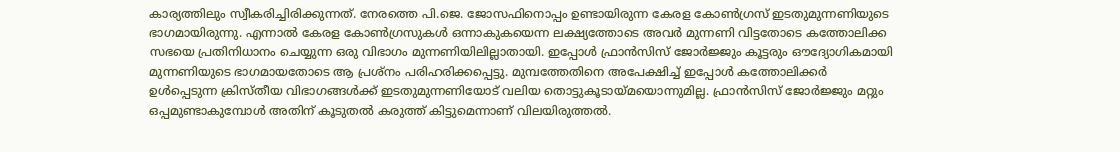കാര്യത്തിലും സ്വീകരിച്ചിരിക്കുന്നത്. നേരത്തെ പി.ജെ. ജോസഫിനൊപ്പം ഉണ്ടായിരുന്ന കേരള കോണ്‍ഗ്രസ് ഇടതുമുന്നണിയുടെ ഭാഗമായിരുന്നു. എന്നാല്‍ കേരള കോണ്‍ഗ്രസുകള്‍ ഒന്നാകുകയെന്ന ലക്ഷ്യത്തോടെ അവര്‍ മുന്നണി വിട്ടതോടെ കത്തോലിക്ക സഭയെ പ്രതിനിധാനം ചെയ്യുന്ന ഒരു വിഭാഗം മുന്നണിയിലില്ലാതായി. ഇപ്പോള്‍ ഫ്രാന്‍സിസ് ജോര്‍ജ്ജും കൂട്ടരും ഔദ്യോഗികമായി മുന്നണിയുടെ ഭാഗമായതോടെ ആ പ്രശ്‌നം പരിഹരിക്കപ്പെട്ടു. മുമ്പത്തേതിനെ അപേക്ഷിച്ച് ഇപ്പോള്‍ കത്തോലിക്കര്‍ ഉള്‍പ്പെടുന്ന ക്രിസ്തീയ വിഭാഗങ്ങള്‍ക്ക് ഇടതുമുന്നണിയോട് വലിയ തൊട്ടുകൂടായ്മയൊന്നുമില്ല. ഫ്രാന്‍സിസ് ജോര്‍ജ്ജും മറ്റും ഒപ്പമുണ്ടാകുമ്പോള്‍ അതിന് കൂടുതല്‍ കരുത്ത് കിട്ടുമെന്നാണ് വിലയിരുത്തല്‍.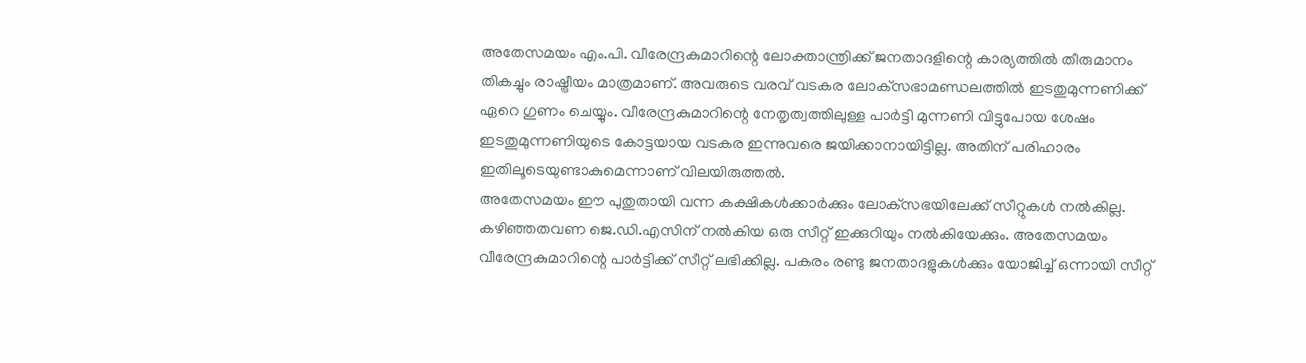അതേസമയം എം.പി. വീരേന്ദ്രകുമാറിന്റെ ലോക്താന്ത്രിക്ക് ജനതാദളിന്റെ കാര്യത്തില്‍ തീരുമാനം തികച്ചും രാഷ്ട്രീയം മാത്രമാണ്. അവരുടെ വരവ് വടകര ലോക്‌സഭാമണ്ഡലത്തില്‍ ഇടതുമുന്നണിക്ക് ഏറെ ഗുണം ചെയ്യും. വീരേന്ദ്രകുമാറിന്റെ നേതൃത്വത്തിലുള്ള പാര്‍ട്ടി മുന്നണി വിട്ടുപോയ ശേഷം ഇടതുമുന്നണിയുടെ കോട്ടയായ വടകര ഇന്നുവരെ ജയിക്കാനായിട്ടില്ല. അതിന് പരിഹാരം ഇതിലൂടെയുണ്ടാകുമെന്നാണ് വിലയിരുത്തല്‍.
അതേസമയം ഈ പുതുതായി വന്ന കക്ഷികള്‍ക്കാര്‍ക്കും ലോക്‌സഭയിലേക്ക് സീറ്റുകള്‍ നല്‍കില്ല. കഴിഞ്ഞതവണ ജെ.ഡി.എസിന് നല്‍കിയ ഒരു സീറ്റ് ഇക്കുറിയും നല്‍കിയേക്കും. അതേസമയം വീരേന്ദ്രകുമാറിന്റെ പാര്‍ട്ടിക്ക് സീറ്റ് ലഭിക്കില്ല. പകരം രണ്ടു ജനതാദളുകള്‍ക്കും യോജിച്ച് ഒന്നായി സീറ്റ്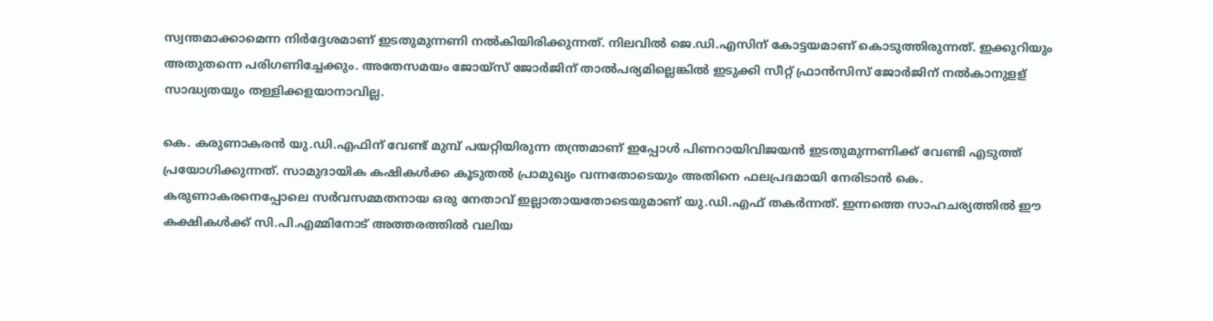സ്വന്തമാക്കാമെന്ന നിര്‍ദ്ദേശമാണ് ഇടതുമുന്നണി നല്‍കിയിരിക്കുന്നത്. നിലവില്‍ ജെ.ഡി.എസിന് കോട്ടയമാണ് കൊടുത്തിരുന്നത്. ഇക്കുറിയും അതുതന്നെ പരിഗണിച്ചേക്കും. അതേസമയം ജോയ്‌സ് ജോര്‍ജിന് താല്‍പര്യമില്ലെങ്കില്‍ ഇടുക്കി സീറ്റ് ഫ്രാന്‍സിസ് ജോര്‍ജിന് നല്‍കാനുളള് സാദ്ധ്യതയും തള്ളിക്കളയാനാവില്ല.

കെ. കരുണാകരന്‍ യു.ഡി.എഫിന് വേണ്ട് മുമ്പ് പയറ്റിയിരുന്ന തന്ത്രമാണ് ഇപ്പോള്‍ പിണറായിവിജയന്‍ ഇടതുമുന്നണിക്ക് വേണ്ടി എടുത്ത് പ്രയോഗിക്കുന്നത്. സാമുദായിക കഷികള്‍ക്ക കൂടുതല്‍ പ്രാമുഖ്യം വന്നതോടെയും അതിനെ ഫലപ്രദമായി നേരിടാന്‍ കെ. കരുണാകരനെപ്പോലെ സര്‍വസമ്മതനായ ഒരു നേതാവ് ഇല്ലാതായതോടെയുമാണ് യു.ഡി.എഫ് തകര്‍ന്നത്. ഇന്നത്തെ സാഹചര്യത്തില്‍ ഈ കക്ഷികള്‍ക്ക് സി.പി.എമ്മിനോട് അത്തരത്തില്‍ വലിയ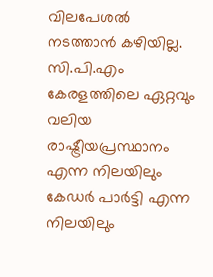വിലപേശല്‍ നടത്താന്‍ കഴിയില്ല. സി.പി.എം കേരളത്തിലെ ഏറ്റവും വലിയ രാഷ്ട്രീയപ്രസ്ഥാനം എന്ന നിലയിലും കേഡര്‍ പാര്‍ട്ടി എന്ന നിലയിലും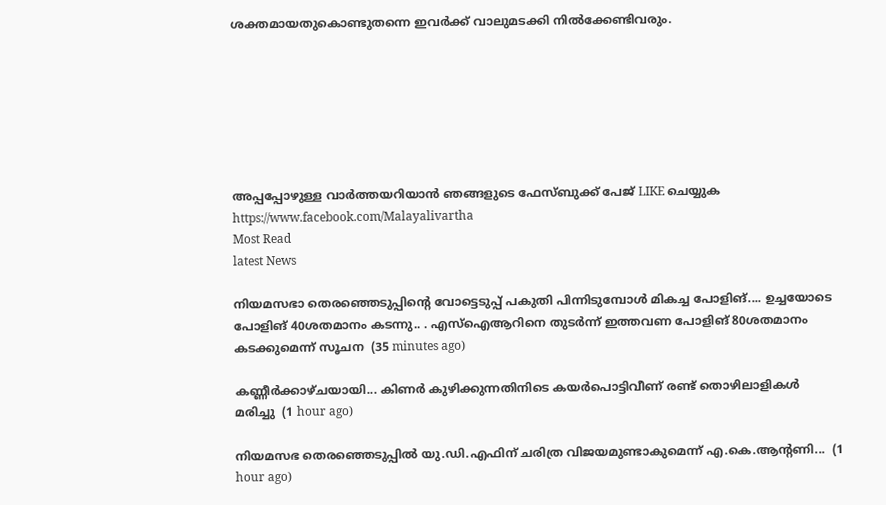ശക്തമായതുകൊണ്ടുതന്നെ ഇവര്‍ക്ക് വാലുമടക്കി നില്‍ക്കേണ്ടിവരും.







അപ്പപ്പോഴുള്ള വാര്‍ത്തയറിയാന്‍ ഞങ്ങളുടെ ഫേസ്‌ബുക്ക്‌ പേജ് LIKE ചെയ്യുക
https://www.facebook.com/Malayalivartha
Most Read
latest News

നിയമസഭാ തെരഞ്ഞെടുപ്പിന്‍റെ വോട്ടെടുപ്പ് പകുതി പിന്നിടുമ്പോള്‍ മികച്ച പോളിങ്.... ഉച്ചയോടെ പോളിങ് 40ശതമാനം കടന്നു.. . എസ്ഐആറിനെ തുടര്‍ന്ന് ഇത്തവണ പോളിങ് 80ശതമാനം കടക്കുമെന്ന് സൂചന  (35 minutes ago)

കണ്ണീർക്കാഴ്ചയായി... കിണർ കുഴിക്കുന്നതിനിടെ കയർപൊട്ടിവീണ് രണ്ട് തൊഴിലാളികൾ മരിച്ചു  (1 hour ago)

നിയമസഭ തെരഞ്ഞെടുപ്പിൽ യു.ഡി.എഫിന് ചരിത്ര വിജയമുണ്ടാകുമെന്ന് എ.കെ.ആന്റണി...  (1 hour ago)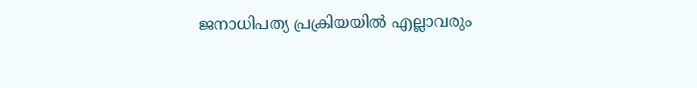ജനാധിപത്യ പ്രക്രിയയിൽ എല്ലാവരും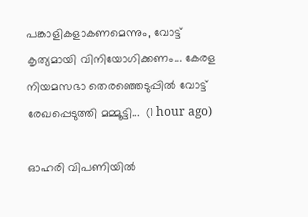പങ്കാളികളാകണമെന്നും, വോട്ട് കൃത്യമായി വിനിയോഗിക്കണം... കേരള നിയമസഭാ തെരഞ്ഞെടുപ്പിൽ വോട്ട് രേഖപ്പെടുത്തി മമ്മൂട്ടി...  (1 hour ago)

ഓഹരി വിപണിയിൽ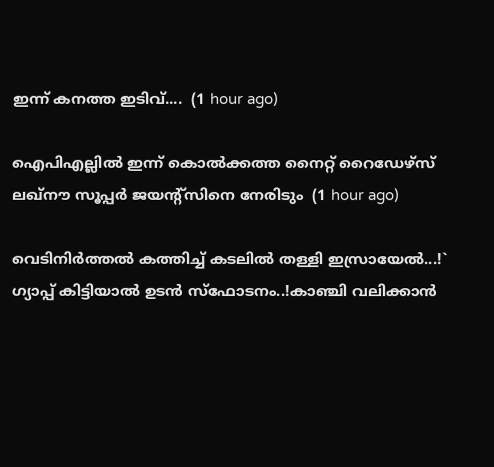ഇന്ന് കനത്ത ഇടിവ്....  (1 hour ago)

ഐപിഎല്ലിൽ ഇന്ന് കൊൽക്കത്ത നൈറ്റ് റൈഡേഴ്‌സ് ലഖ്നൗ സൂപ്പർ ജയന്റ്സിനെ നേരിടും  (1 hour ago)

വെടിനിർത്തൽ കത്തിച്ച് കടലിൽ തള്ളി ഇസ്രായേൽ...!` ഗ്യാപ്പ് കിട്ടിയാൽ ഉടൻ സ്ഫോടനം..!കാഞ്ചി വലിക്കാൻ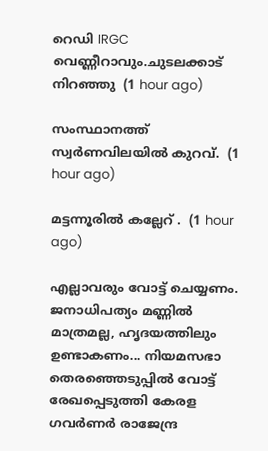റെഡി IRGC വെണ്ണീറാവും.ചുടലക്കാട് നിറഞ്ഞു  (1 hour ago)

സംസ്ഥാനത്ത് സ്വർണവിലയിൽ കുറവ്.  (1 hour ago)

മട്ടന്നൂരിൽ കല്ലേറ് .  (1 hour ago)

എല്ലാവരും വോട്ട് ചെയ്യണം. ജനാധിപത്യം മണ്ണിൽ മാത്രമല്ല, ഹൃദയത്തിലും ഉണ്ടാകണം... നിയമസഭാ തെരഞ്ഞെടുപ്പിൽ വോട്ട് രേഖപ്പെടുത്തി കേരള ഗവർണർ രാജേന്ദ്ര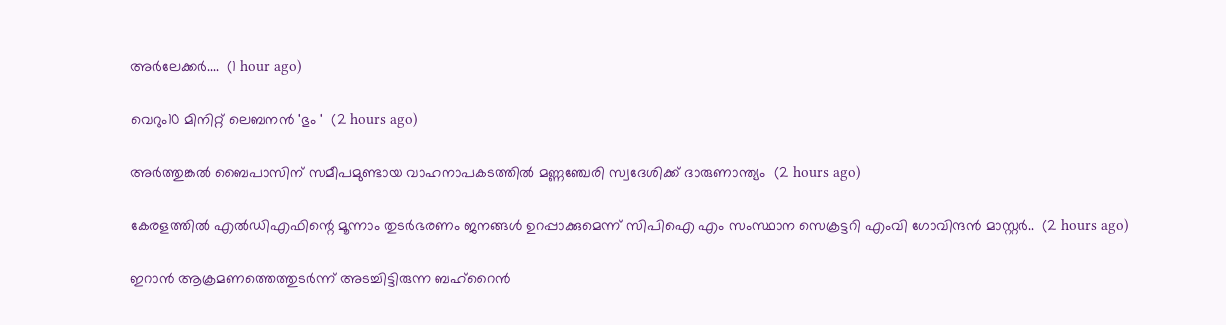അർലേക്കർ....  (1 hour ago)

വെറും10 മിനിറ്റ് ലെബനൻ 'ഭും '  (2 hours ago)

അർത്തുങ്കൽ ബൈപാസിന് സമീപമുണ്ടായ വാഹനാപകടത്തിൽ മണ്ണഞ്ചേരി സ്വദേശിക്ക് ദാരുണാന്ത്യം  (2 hours ago)

കേരളത്തിൽ എൽഡിഎഫിന്റെ മൂന്നാം തുടർഭരണം ജനങ്ങൾ ഉറപ്പാക്കുമെന്ന് സിപിഐ എം സംസ്ഥാന സെക്രട്ടറി എംവി ഗോവിന്ദൻ മാസ്റ്റർ..  (2 hours ago)

ഇറാൻ ആക്രമണത്തെത്തുടർന്ന് അടച്ചിട്ടിരുന്ന ബഹ്‌റൈൻ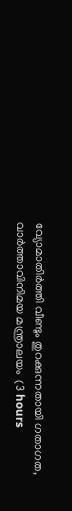വ്യോമാതിർത്തി വീണ്ടും തുറക്കുന്നതായി ഗതാഗത, വാർത്താവിനിമയ മന്ത്രാലയം  (3 hours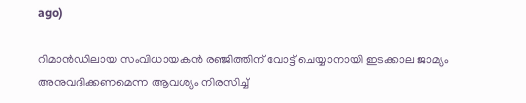ago)

റിമാൻഡിലായ സംവിധായകൻ രഞ്ജിത്തിന് വോട്ട് ചെയ്യാനായി ഇടക്കാല ജാമ്യം അനുവദിക്കണമെന്ന ആവശ്യം നിരസിച്ച്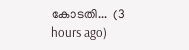കോടതി...  (3 hours ago)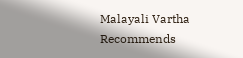Malayali Vartha Recommends